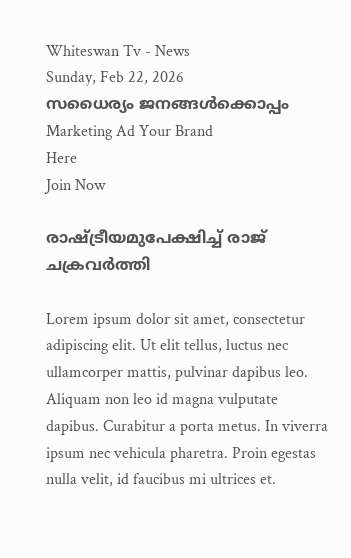Whiteswan Tv - News
Sunday, Feb 22, 2026
സധൈര്യം ജനങ്ങൾക്കൊപ്പം
Marketing Ad Your Brand
Here
Join Now

രാഷ്ട്രീയമുപേക്ഷിച്ച് രാജ് ചക്രവർത്തി

Lorem ipsum dolor sit amet, consectetur adipiscing elit. Ut elit tellus, luctus nec ullamcorper mattis, pulvinar dapibus leo. Aliquam non leo id magna vulputate dapibus. Curabitur a porta metus. In viverra ipsum nec vehicula pharetra. Proin egestas nulla velit, id faucibus mi ultrices et.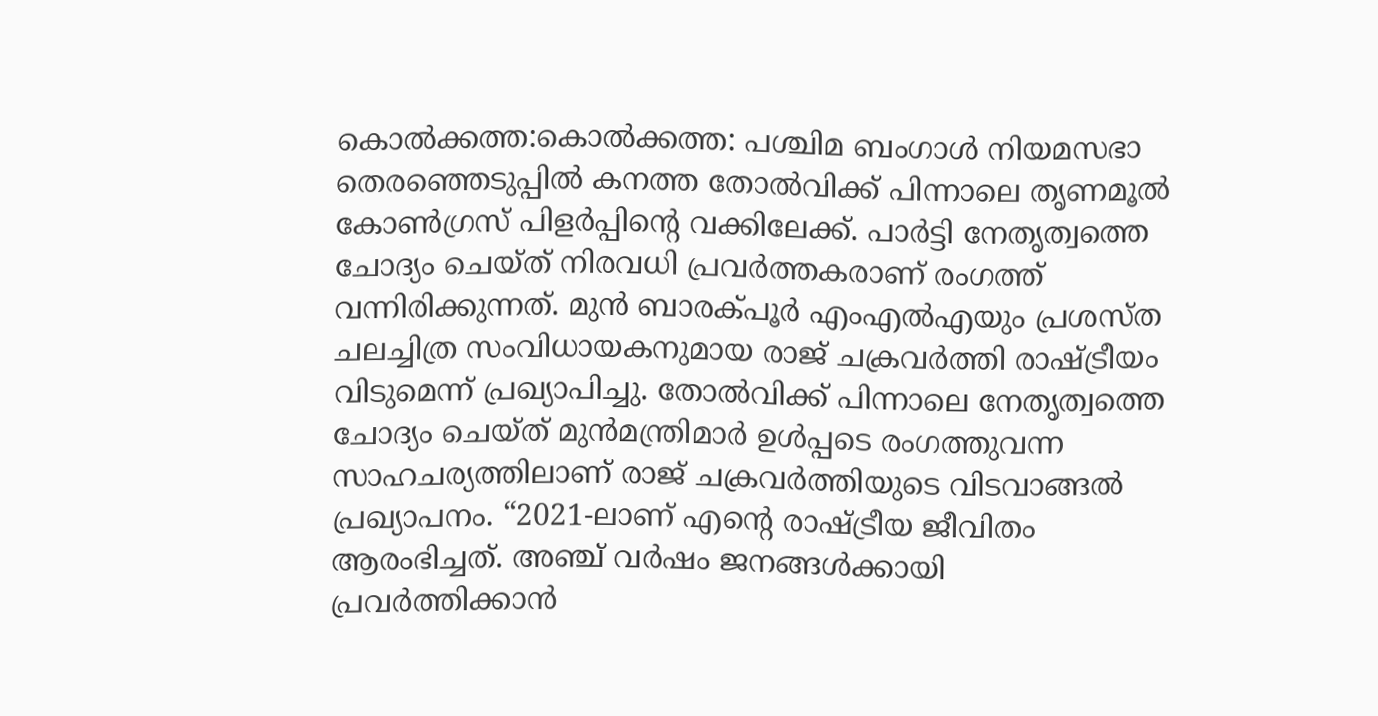കൊൽക്കത്ത:കൊൽക്കത്ത: പശ്ചിമ ബംഗാൾ നിയമസഭാ തെരഞ്ഞെടുപ്പിൽ കനത്ത തോൽവിക്ക് പിന്നാലെ തൃണമൂൽ കോൺഗ്രസ് പിളർപ്പിന്റെ വക്കിലേക്ക്. പാർട്ടി നേതൃത്വത്തെ ചോദ്യം ചെയ്ത് നിരവധി പ്രവർത്തകരാണ് രംഗത്ത് വന്നിരിക്കുന്നത്. മുൻ ബാരക്പൂർ എംഎൽഎയും പ്രശസ്ത ചലച്ചിത്ര സംവിധായകനുമായ രാജ് ചക്രവർത്തി രാഷ്ട്രീയം വിടുമെന്ന് പ്രഖ്യാപിച്ചു. തോൽവിക്ക് പിന്നാലെ നേതൃത്വത്തെ ചോദ്യം ചെയ്ത് മുൻമന്ത്രിമാർ ഉൾപ്പടെ രംഗത്തുവന്ന സാഹചര്യത്തിലാണ് രാജ് ചക്രവർത്തിയുടെ വിടവാങ്ങൽ പ്രഖ്യാപനം. “2021-ലാണ് എന്റെ രാഷ്ട്രീയ ജീവിതം ആരംഭിച്ചത്. അഞ്ച് വർഷം ജനങ്ങൾക്കായി പ്രവർത്തിക്കാൻ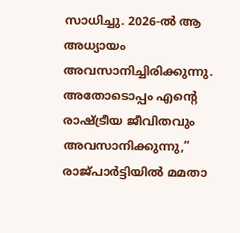സാധിച്ചു. 2026-ൽ ആ അധ്യായം അവസാനിച്ചിരിക്കുന്നു. അതോടൊപ്പം എന്റെ രാഷ്ട്രീയ ജീവിതവും അവസാനിക്കുന്നു,” രാജ്പാർട്ടിയിൽ മമതാ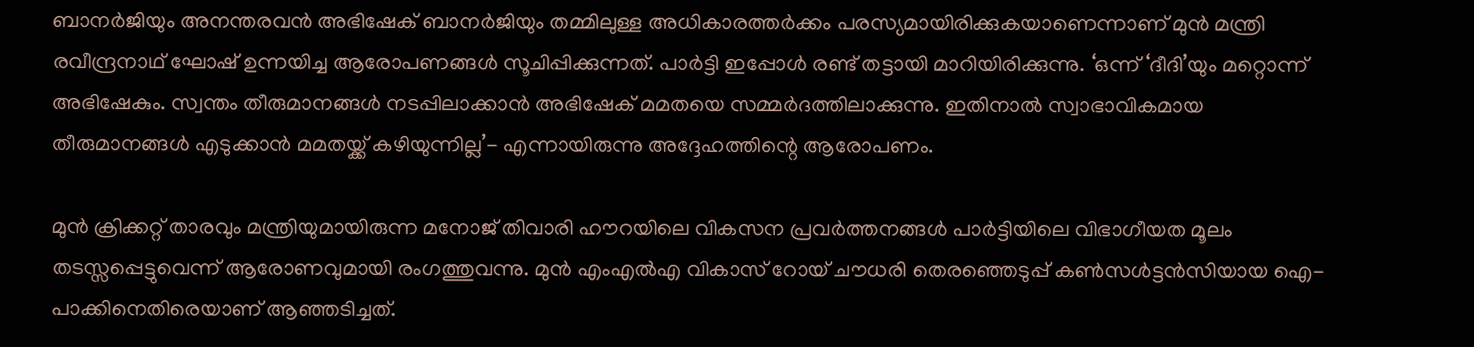ബാനർജിയും അനന്തരവൻ അഭിഷേക് ബാനർജിയും തമ്മിലുള്ള അധികാരത്തർക്കം പരസ്യമായിരിക്കുകയാണെന്നാണ് മുൻ മന്ത്രി രവീന്ദ്രനാഥ് ഘോഷ് ഉന്നയിച്ച ആരോപണങ്ങൾ സൂചിപ്പിക്കുന്നത്. പാർട്ടി ഇപ്പോൾ രണ്ട് തട്ടായി മാറിയിരിക്കുന്നു. ‘ഒന്ന് ‘ദീദി’യും മറ്റൊന്ന് അഭിഷേകും. സ്വന്തം തീരുമാനങ്ങൾ നടപ്പിലാക്കാൻ അഭിഷേക് മമതയെ സമ്മർദത്തിലാക്കുന്നു. ഇതിനാൽ സ്വാഭാവികമായ തീരുമാനങ്ങൾ എടുക്കാൻ മമതയ്ക്ക് കഴിയുന്നില്ല’- എന്നായിരുന്നു അദ്ദേഹത്തിന്റെ ആരോപണം.

മുൻ ക്രിക്കറ്റ് താരവും മന്ത്രിയുമായിരുന്ന മനോജ് തിവാരി ഹൗറയിലെ വികസന പ്രവർത്തനങ്ങൾ പാർട്ടിയിലെ വിഭാഗീയത മൂലം തടസ്സപ്പെട്ടുവെന്ന് ആരോണവുമായി രംഗത്തുവന്നു. മുൻ എംഎൽഎ വികാസ് റോയ് ചൗധരി തെരഞ്ഞെടുപ്പ് കൺസൾട്ടൻസിയായ ഐ-പാക്കിനെതിരെയാണ് ആഞ്ഞടിച്ചത്.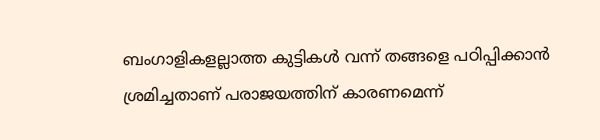ബംഗാളികളല്ലാത്ത കുട്ടികൾ വന്ന് തങ്ങളെ പഠിപ്പിക്കാൻ ശ്രമിച്ചതാണ് പരാജയത്തിന് കാരണമെന്ന്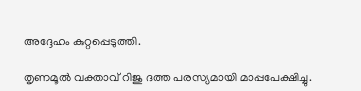അദ്ദേഹം കുറ്റപ്പെടുത്തി.

തൃണമൂൽ വക്താവ് റിജു ദത്ത പരസ്യമായി മാപ്പപേക്ഷിച്ചു.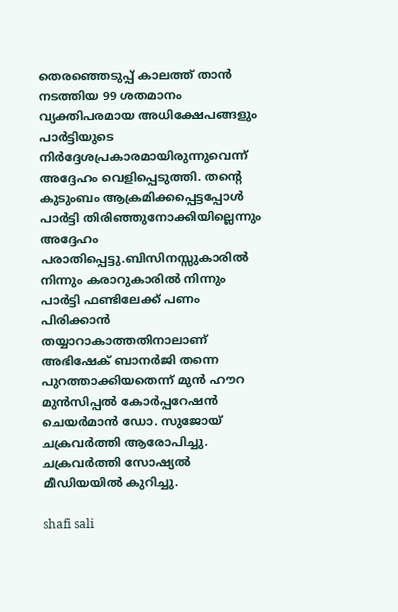തെരഞ്ഞെടുപ്പ് കാലത്ത് താൻ നടത്തിയ 99 ശതമാനം വ്യക്തിപരമായ അധിക്ഷേപങ്ങളും പാർട്ടിയുടെ നിർദ്ദേശപ്രകാരമായിരുന്നുവെന്ന് അദ്ദേഹം വെളിപ്പെടുത്തി. തന്റെ കുടുംബം ആക്രമിക്കപ്പെട്ടപ്പോൾ പാർട്ടി തിരിഞ്ഞുനോക്കിയില്ലെന്നും അദ്ദേഹം പരാതിപ്പെട്ടു.ബിസിനസ്സുകാരിൽ നിന്നും കരാറുകാരിൽ നിന്നും പാർട്ടി ഫണ്ടിലേക്ക് പണം പിരിക്കാൻ തയ്യാറാകാത്തതിനാലാണ് അഭിഷേക് ബാനർജി തന്നെ പുറത്താക്കിയതെന്ന് മുൻ ഹൗറ മുൻസിപ്പൽ കോർപ്പറേഷൻ ചെയർമാൻ ഡോ. സുജോയ് ചക്രവർത്തി ആരോപിച്ചു. ചക്രവർത്തി സോഷ്യൽ മീഡിയയിൽ കുറിച്ചു.

shafi sali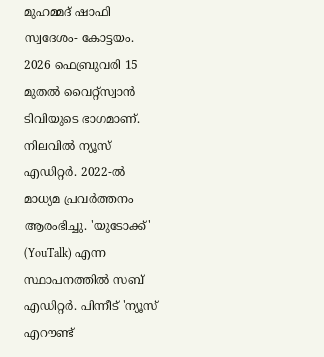മുഹമ്മദ് ഷാഫി സ്വദേശം- കോട്ടയം. 2026 ഫെബ്രുവരി 15 മുതൽ വൈറ്റ്‌സ്വാൻ ടിവിയുടെ ഭാഗമാണ്. നിലവിൽ ന്യൂസ് എഡിറ്റർ. 2022-ൽ മാധ്യമ പ്രവർത്തനം ആരംഭിച്ചു. 'യുടോക്ക്' (YouTalk) എന്ന സ്ഥാപനത്തിൽ സബ് എഡിറ്റർ. പിന്നീട് 'ന്യൂസ് എറൗണ്ട്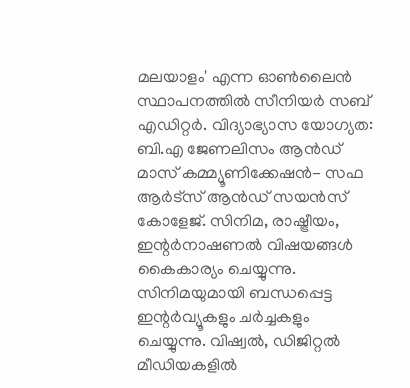മലയാളം' എന്ന ഓൺലൈൻ സ്ഥാപനത്തിൽ സീനിയർ സബ് എഡിറ്റർ. വിദ്യാഭ്യാസ യോഗ്യത: ബി.എ ജേണലിസം ആൻഡ് മാസ് കമ്മ്യൂണിക്കേഷൻ- സഫ ആർട്‌സ് ആൻഡ് സയൻസ് കോളേജ്. സിനിമ, രാഷ്ട്രീയം, ഇന്റർനാഷണൽ വിഷയങ്ങൾ കൈകാര്യം ചെയ്യുന്നു. സിനിമയുമായി ബന്ധപ്പെട്ട ഇന്റർവ്യൂകളും ചർച്ചകളും ചെയ്യുന്നു. വിഷ്വൽ, ഡിജിറ്റൽ മീഡിയകളിൽ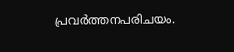പ്രവർത്തനപരിചയം.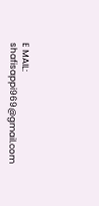E MAIL: shafisappi969@gmail.com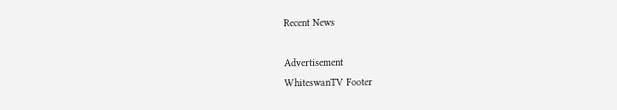Recent News

Advertisement
WhiteswanTV Footer